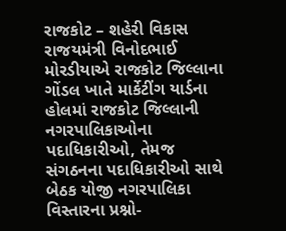રાજકોટ – શહેરી વિકાસ રાજયમંત્રી વિનોદભાઈ મોરડીયાએ રાજકોટ જિલ્લાના ગોંડલ ખાતે માર્કેટીંગ યાર્ડના હોલમાં રાજકોટ જિલ્લાની નગરપાલિકાઓના પદાધિકારીઓ, તેમજ સંગઠનના પદાધિકારીઓ સાથે બેઠક યોજી નગરપાલિકા વિસ્તારના પ્રશ્નો-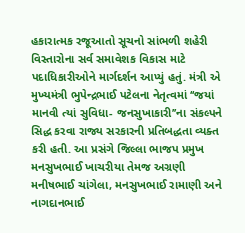હકારાત્મક રજૂઆતો સૂચનો સાંભળી શહેરી વિસ્તારોના સર્વ સમાવેશક વિકાસ માટે પદાધિકારીઓને માર્ગદર્શન આપ્યું હતું. મંત્રી એ મુખ્યમંત્રી ભુપેન્દ્રભાઈ પટેલના નેતૃત્વમાં ‘‘જયાં માનવી ત્યાં સુવિધા- જનસુખાકારી’’ના સંકલ્પને સિદ્ધ કરવા રાજ્ય સરકારની પ્રતિબદ્ધતા વ્યક્ત કરી હતી. આ પ્રસંગે જિલ્લા ભાજપ પ્રમુખ મનસુખભાઈ ખાચરીયા તેમજ અગ્રણી મનીષભાઈ ચાંગેલા, મનસુખભાઈ રામાણી અને નાગદાનભાઈ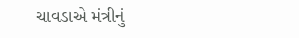ચાવડાએ મંત્રીનું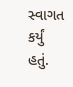સ્વાગત કર્યું હતું.